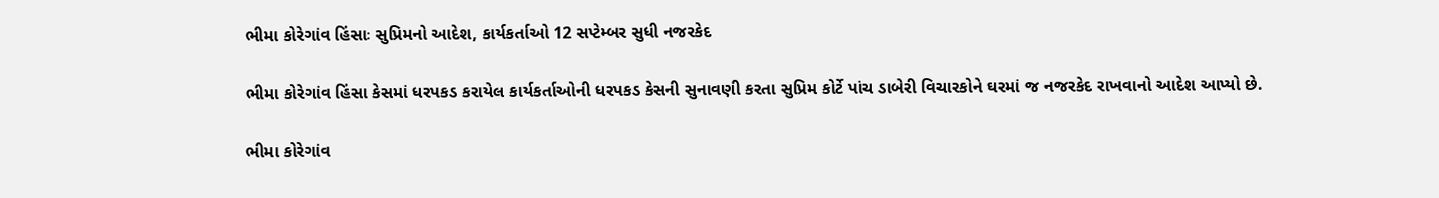ભીમા કોરેગાંવ હિંસાઃ સુપ્રિમનો આદેશ, કાર્યકર્તાઓ 12 સપ્ટેમ્બર સુધી નજરકેદ

ભીમા કોરેગાંવ હિંસા કેસમાં ધરપકડ કરાયેલ કાર્યકર્તાઓની ધરપકડ કેસની સુનાવણી કરતા સુપ્રિમ કોર્ટે પાંચ ડાબેરી વિચારકોને ઘરમાં જ નજરકેદ રાખવાનો આદેશ આપ્યો છે.

ભીમા કોરેગાંવ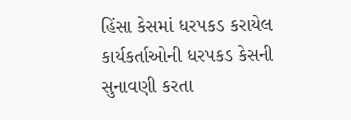હિંસા કેસમાં ધરપકડ કરાયેલ કાર્યકર્તાઓની ધરપકડ કેસની સુનાવણી કરતા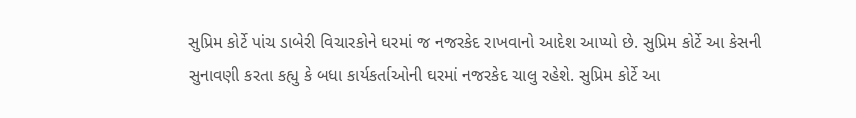સુપ્રિમ કોર્ટે પાંચ ડાબેરી વિચારકોને ઘરમાં જ નજરકેદ રાખવાનો આદેશ આપ્યો છે. સુપ્રિમ કોર્ટે આ કેસની સુનાવણી કરતા કહ્યુ કે બધા કાર્યકર્તાઓની ઘરમાં નજરકેદ ચાલુ રહેશે. સુપ્રિમ કોર્ટે આ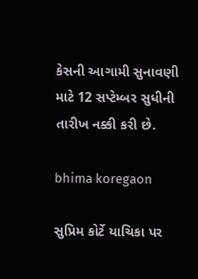કેસની આગામી સુનાવણી માટે 12 સપ્ટેમ્બર સુધીની તારીખ નક્કી કરી છે.

bhima koregaon

સુપ્રિમ કોર્ટે યાચિકા પર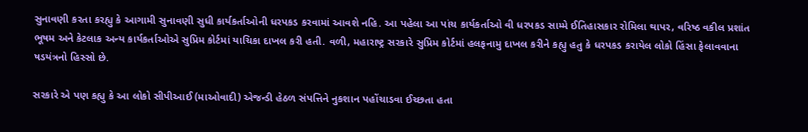સુનાવણી કરતા કરહ્યુ કે આગામી સુનાવણી સુધી કાર્યકર્તાઓની ધરપકડ કરવામાં આવશે નહિ. આ પહેલા આ પાંચ કાર્યકર્તાઓ વી ધરપકડ સામ્મે ઈતિહાસકાર રોમિલા થાપર, વરિષ્ઠ વકીલ પ્રશાંત ભૂષમ અને કેટલાક અન્ય કાર્યકર્તાઓએ સુપ્રિમ કોર્ટમાં યાચિકા દાખલ કરી હતી. વળી, મહારાષ્ટ્ર સરકારે સુપ્રિમ કોર્ટમાં હલફનામુ દાખલ કરીને કહ્યુ હતુ કે ધરપકડ કરાયેલ લોકો હિંસા ફેલાવવાના ષડયંત્રનો હિસ્સો છે.

સરકારે એ પણ કહ્યુ કે આ લોકો સીપીઆઈ (માઓવાદી) એજન્ડી હેઠળ સંપત્તિને નુકશાન પહોંચાડવા ઈચ્છતા હતા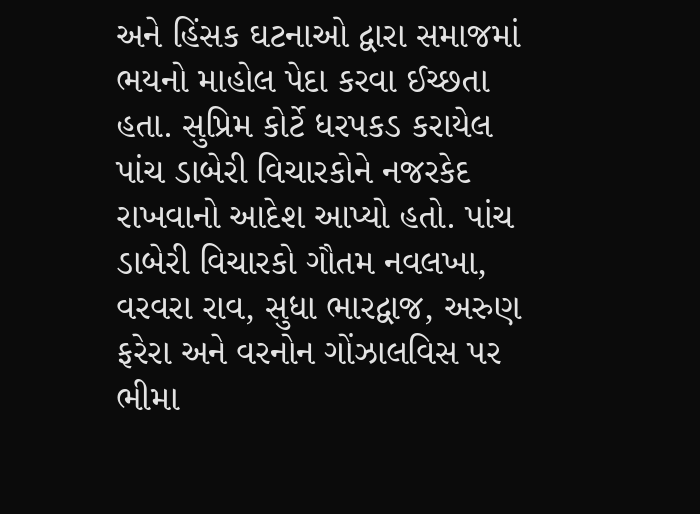અને હિંસક ઘટનાઓ દ્વારા સમાજમાં ભયનો માહોલ પેદા કરવા ઈચ્છતા હતા. સુપ્રિમ કોર્ટે ધરપકડ કરાયેલ પાંચ ડાબેરી વિચારકોને નજરકેદ રાખવાનો આદેશ આપ્યો હતો. પાંચ ડાબેરી વિચારકો ગૌતમ નવલખા, વરવરા રાવ, સુધા ભારદ્વાજ, અરુણ ફરેરા અને વરનોન ગોંઝાલવિસ પર ભીમા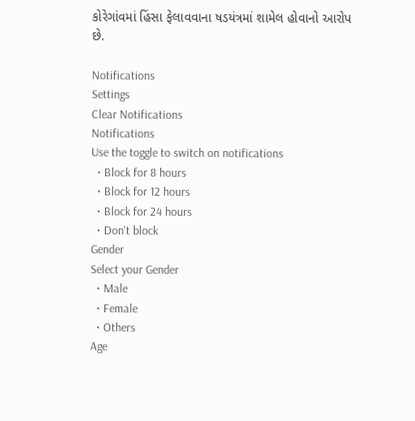કોરેગાંવમાં હિંસા ફેલાવવાના ષડયંત્રમાં શામેલ હોવાનો આરોપ છે.

Notifications
Settings
Clear Notifications
Notifications
Use the toggle to switch on notifications
  • Block for 8 hours
  • Block for 12 hours
  • Block for 24 hours
  • Don't block
Gender
Select your Gender
  • Male
  • Female
  • Others
Age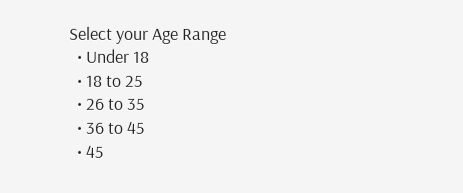Select your Age Range
  • Under 18
  • 18 to 25
  • 26 to 35
  • 36 to 45
  • 45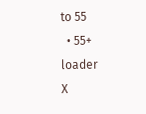to 55
  • 55+
loader
X